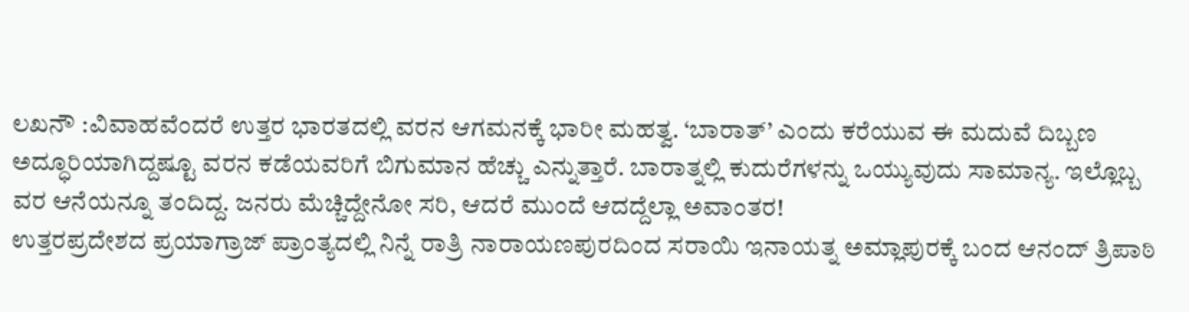ಲಖನೌ :ವಿವಾಹವೆಂದರೆ ಉತ್ತರ ಭಾರತದಲ್ಲಿ ವರನ ಆಗಮನಕ್ಕೆ ಭಾರೀ ಮಹತ್ವ. ‘ಬಾರಾತ್’ ಎಂದು ಕರೆಯುವ ಈ ಮದುವೆ ದಿಬ್ಬಣ ಅದ್ಧೂರಿಯಾಗಿದ್ದಷ್ಟೂ ವರನ ಕಡೆಯವರಿಗೆ ಬಿಗುಮಾನ ಹೆಚ್ಚು ಎನ್ನುತ್ತಾರೆ. ಬಾರಾತ್ನಲ್ಲಿ ಕುದುರೆಗಳನ್ನು ಒಯ್ಯುವುದು ಸಾಮಾನ್ಯ. ಇಲ್ಲೊಬ್ಬ ವರ ಆನೆಯನ್ನೂ ತಂದಿದ್ದ. ಜನರು ಮೆಚ್ಚಿದ್ದೇನೋ ಸರಿ, ಆದರೆ ಮುಂದೆ ಆದದ್ದೆಲ್ಲಾ ಅವಾಂತರ!
ಉತ್ತರಪ್ರದೇಶದ ಪ್ರಯಾಗ್ರಾಜ್ ಪ್ರಾಂತ್ಯದಲ್ಲಿ ನಿನ್ನೆ ರಾತ್ರಿ ನಾರಾಯಣಪುರದಿಂದ ಸರಾಯಿ ಇನಾಯತ್ನ ಅಮ್ಲಾಪುರಕ್ಕೆ ಬಂದ ಆನಂದ್ ತ್ರಿಪಾಠಿ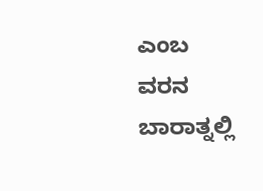ಎಂಬ ವರನ ಬಾರಾತ್ನಲ್ಲಿ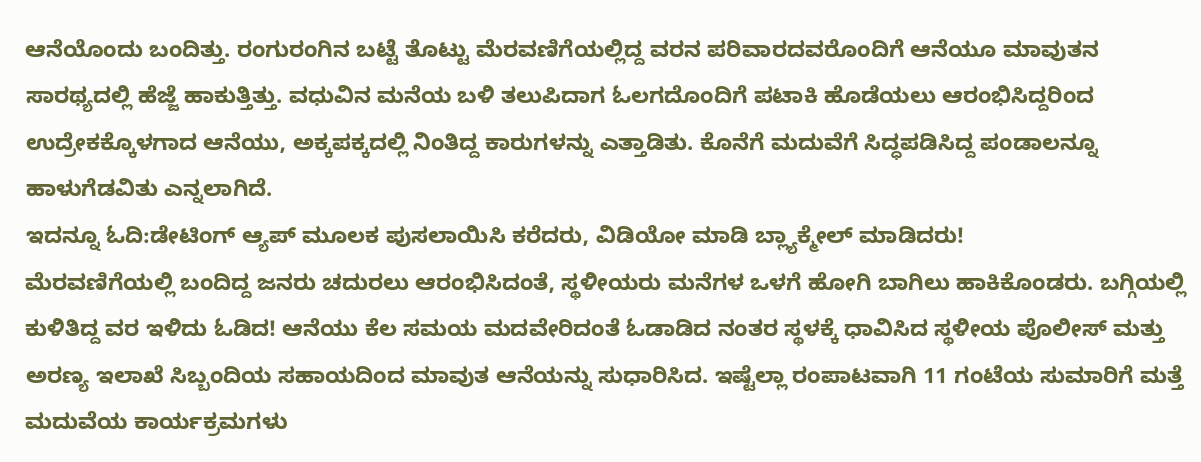ಆನೆಯೊಂದು ಬಂದಿತ್ತು. ರಂಗುರಂಗಿನ ಬಟ್ಟೆ ತೊಟ್ಟು ಮೆರವಣಿಗೆಯಲ್ಲಿದ್ದ ವರನ ಪರಿವಾರದವರೊಂದಿಗೆ ಆನೆಯೂ ಮಾವುತನ ಸಾರಥ್ಯದಲ್ಲಿ ಹೆಜ್ಜೆ ಹಾಕುತ್ತಿತ್ತು. ವಧುವಿನ ಮನೆಯ ಬಳಿ ತಲುಪಿದಾಗ ಓಲಗದೊಂದಿಗೆ ಪಟಾಕಿ ಹೊಡೆಯಲು ಆರಂಭಿಸಿದ್ದರಿಂದ ಉದ್ರೇಕಕ್ಕೊಳಗಾದ ಆನೆಯು, ಅಕ್ಕಪಕ್ಕದಲ್ಲಿ ನಿಂತಿದ್ದ ಕಾರುಗಳನ್ನು ಎತ್ತಾಡಿತು. ಕೊನೆಗೆ ಮದುವೆಗೆ ಸಿದ್ಧಪಡಿಸಿದ್ದ ಪಂಡಾಲನ್ನೂ ಹಾಳುಗೆಡವಿತು ಎನ್ನಲಾಗಿದೆ.
ಇದನ್ನೂ ಓದಿ:ಡೇಟಿಂಗ್ ಆ್ಯಪ್ ಮೂಲಕ ಪುಸಲಾಯಿಸಿ ಕರೆದರು, ವಿಡಿಯೋ ಮಾಡಿ ಬ್ಲ್ಯಾಕ್ಮೇಲ್ ಮಾಡಿದರು!
ಮೆರವಣಿಗೆಯಲ್ಲಿ ಬಂದಿದ್ದ ಜನರು ಚದುರಲು ಆರಂಭಿಸಿದಂತೆ, ಸ್ಥಳೀಯರು ಮನೆಗಳ ಒಳಗೆ ಹೋಗಿ ಬಾಗಿಲು ಹಾಕಿಕೊಂಡರು. ಬಗ್ಗಿಯಲ್ಲಿ ಕುಳಿತಿದ್ದ ವರ ಇಳಿದು ಓಡಿದ! ಆನೆಯು ಕೆಲ ಸಮಯ ಮದವೇರಿದಂತೆ ಓಡಾಡಿದ ನಂತರ ಸ್ಥಳಕ್ಕೆ ಧಾವಿಸಿದ ಸ್ಥಳೀಯ ಪೊಲೀಸ್ ಮತ್ತು ಅರಣ್ಯ ಇಲಾಖೆ ಸಿಬ್ಬಂದಿಯ ಸಹಾಯದಿಂದ ಮಾವುತ ಆನೆಯನ್ನು ಸುಧಾರಿಸಿದ. ಇಷ್ಟೆಲ್ಲಾ ರಂಪಾಟವಾಗಿ 11 ಗಂಟೆಯ ಸುಮಾರಿಗೆ ಮತ್ತೆ ಮದುವೆಯ ಕಾರ್ಯಕ್ರಮಗಳು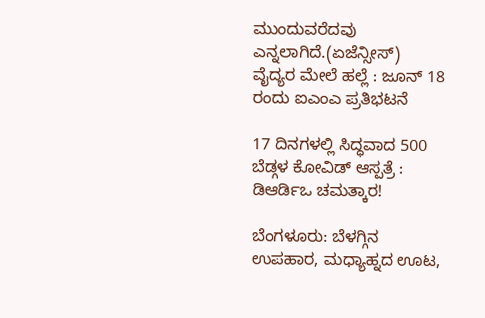ಮುಂದುವರೆದವು ಎನ್ನಲಾಗಿದೆ.(ಏಜೆನ್ಸೀಸ್)
ವೈದ್ಯರ ಮೇಲೆ ಹಲ್ಲೆ : ಜೂನ್ 18 ರಂದು ಐಎಂಎ ಪ್ರತಿಭಟನೆ

17 ದಿನಗಳಲ್ಲಿ ಸಿದ್ಧವಾದ 500 ಬೆಡ್ಗಳ ಕೋವಿಡ್ ಆಸ್ಪತ್ರೆ : ಡಿಆರ್ಡಿಒ ಚಮತ್ಕಾರ!

ಬೆಂಗಳೂರು: ಬೆಳಗ್ಗಿನ ಉಪಹಾರ, ಮಧ್ಯಾಹ್ನದ ಊಟ,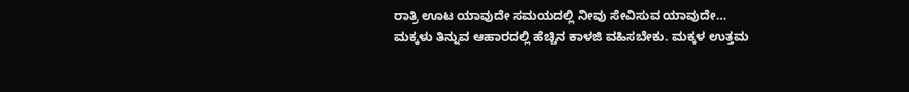ರಾತ್ರಿ ಊಟ ಯಾವುದೇ ಸಮಯದಲ್ಲಿ ನೀವು ಸೇವಿಸುವ ಯಾವುದೇ…
ಮಕ್ಕಳು ತಿನ್ನುವ ಆಹಾರದಲ್ಲಿ ಹೆಚ್ಚಿನ ಕಾಳಜಿ ವಹಿಸಬೇಕು. ಮಕ್ಕಳ ಉತ್ತಮ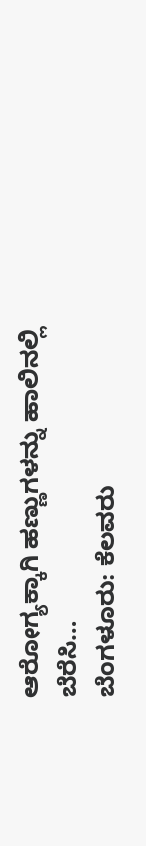ಆರೋಗ್ಯಕ್ಕಾಗಿ ಹಣ್ಣುಗಳನ್ನು ಹಾಲಿನಲ್ಲಿ ಬೆರೆಸಿ…
ಬೆಂಗಳೂರು: ಕೆಲವರು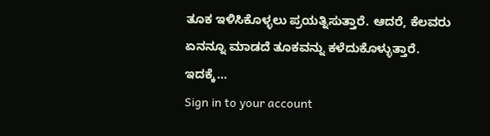ತೂಕ ಇಳಿಸಿಕೊಳ್ಳಲು ಪ್ರಯತ್ನಿಸುತ್ತಾರೆ. ಆದರೆ, ಕೆಲವರು ಏನನ್ನೂ ಮಾಡದೆ ತೂಕವನ್ನು ಕಳೆದುಕೊಳ್ಳುತ್ತಾರೆ. ಇದಕ್ಕೆ…
Sign in to your account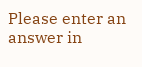Please enter an answer in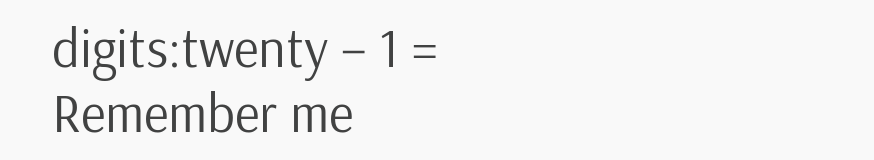digits:twenty − 1 =
Remember me